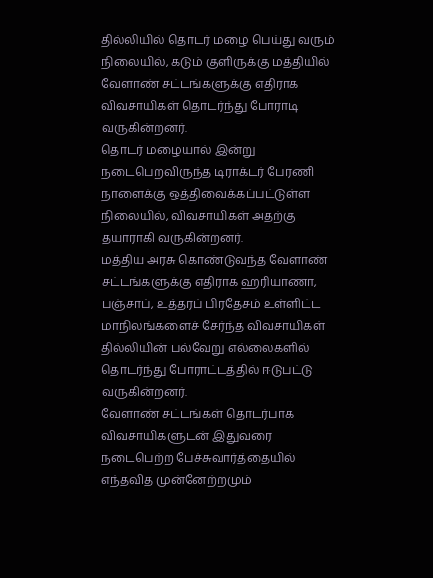தில்லியில் தொடர் மழை பெய்து வரும் நிலையில், கடும் குளிருக்கு மத்தியில் வேளாண் சட்டங்களுக்கு எதிராக விவசாயிகள் தொடர்ந்து போராடி வருகின்றனர்.
தொடர் மழையால் இன்று நடைபெறவிருந்த டிராக்டர் பேரணி நாளைக்கு ஒத்திவைக்கப்பட்டுள்ள நிலையில், விவசாயிகள் அதற்கு தயாராகி வருகின்றனர்.
மத்திய அரசு கொண்டுவந்த வேளாண் சட்டங்களுக்கு எதிராக ஹரியாணா, பஞ்சாப், உத்தரப் பிரதேசம் உள்ளிட்ட மாநிலங்களைச் சேர்ந்த விவசாயிகள் தில்லியின் பல்வேறு எல்லைகளில் தொடர்ந்து போராட்டத்தில் ஈடுபட்டு வருகின்றனர்.
வேளாண் சட்டங்கள் தொடர்பாக விவசாயிகளுடன் இதுவரை நடைபெற்ற பேச்சுவார்த்தையில் எந்தவித முன்னேற்றமும்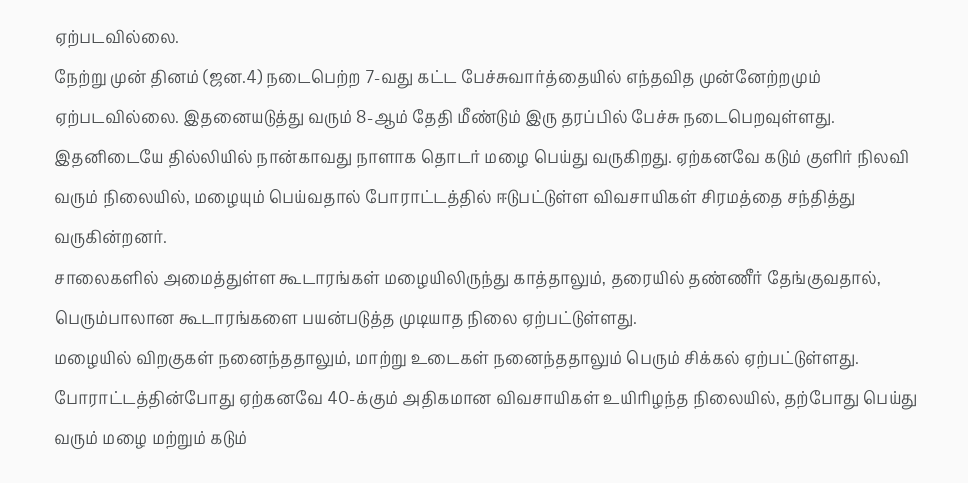ஏற்படவில்லை.
நேற்று முன் தினம் (ஜன.4) நடைபெற்ற 7-வது கட்ட பேச்சுவார்த்தையில் எந்தவித முன்னேற்றமும் ஏற்படவில்லை. இதனையடுத்து வரும் 8-ஆம் தேதி மீண்டும் இரு தரப்பில் பேச்சு நடைபெறவுள்ளது.
இதனிடையே தில்லியில் நான்காவது நாளாக தொடர் மழை பெய்து வருகிறது. ஏற்கனவே கடும் குளிர் நிலவி வரும் நிலையில், மழையும் பெய்வதால் போராட்டத்தில் ஈடுபட்டுள்ள விவசாயிகள் சிரமத்தை சந்தித்து வருகின்றனர்.
சாலைகளில் அமைத்துள்ள கூடாரங்கள் மழையிலிருந்து காத்தாலும், தரையில் தண்ணீர் தேங்குவதால், பெரும்பாலான கூடாரங்களை பயன்படுத்த முடியாத நிலை ஏற்பட்டுள்ளது.
மழையில் விறகுகள் நனைந்ததாலும், மாற்று உடைகள் நனைந்ததாலும் பெரும் சிக்கல் ஏற்பட்டுள்ளது.
போராட்டத்தின்போது ஏற்கனவே 40-க்கும் அதிகமான விவசாயிகள் உயிரிழந்த நிலையில், தற்போது பெய்து வரும் மழை மற்றும் கடும்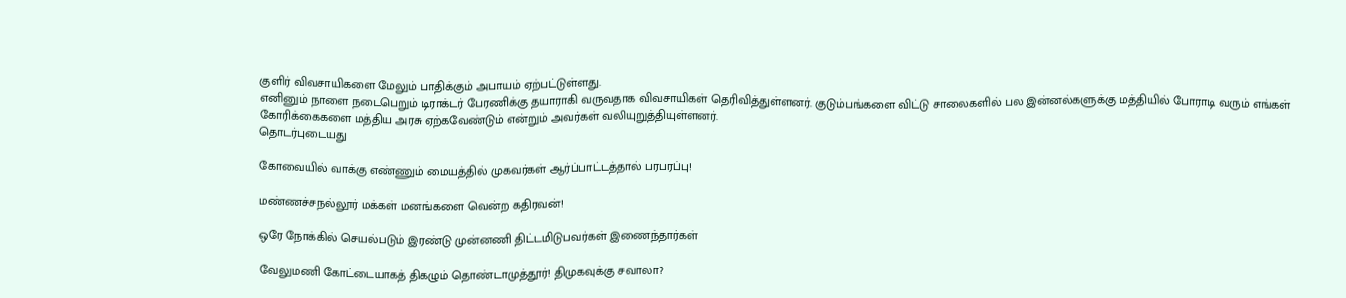குளிர் விவசாயிகளை மேலும் பாதிக்கும் அபாயம் ஏற்பட்டுள்ளது.
எனினும் நாளை நடைபெறும் டிராக்டர் பேரணிக்கு தயாராகி வருவதாக விவசாயிகள் தெரிவித்துள்ளனர். குடும்பங்களை விட்டு சாலைகளில் பல இன்னல்களுக்கு மத்தியில் போராடி வரும் எங்கள் கோரிக்கைகளை மத்திய அரசு ஏற்கவேண்டும் என்றும் அவர்கள் வலியுறுத்தியுள்ளனர்.
தொடர்புடையது

கோவையில் வாக்கு எண்ணும் மையத்தில் முகவர்கள் ஆர்ப்பாட்டத்தால் பரபரப்பு!

மண்ணச்சநல்லூர் மக்கள் மனங்களை வென்ற கதிரவன்!

ஒரே நோக்கில் செயல்படும் இரண்டு முன்னணி திட்டமிடுபவர்கள் இணைந்தார்கள்

வேலுமணி கோட்டையாகத் திகழும் தொண்டாமுத்தூர்! திமுகவுக்கு சவாலா?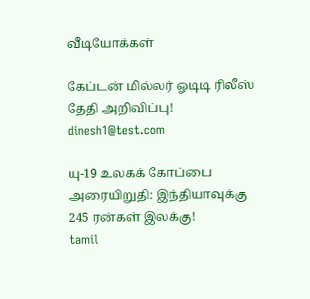வீடியோக்கள்

கேப்டன் மில்லர் ஓடிடி ரிலீஸ் தேதி அறிவிப்பு!
dinesh1@test.com

யு-19 உலகக் கோப்பை அரையிறுதி: இந்தியாவுக்கு 245 ரன்கள் இலக்கு!
tamil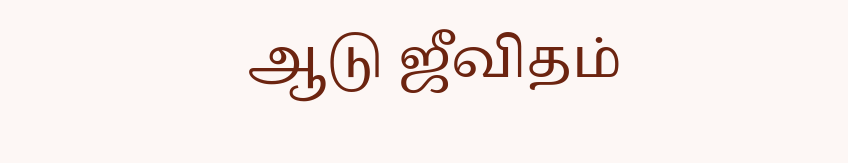ஆடு ஜீவிதம்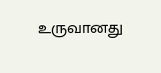உருவானது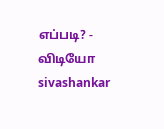எப்படி? - விடியோ
sivashankar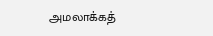அமலாக்கத்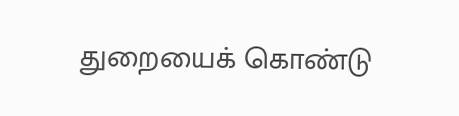துறையைக் கொண்டு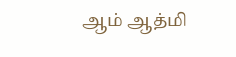ஆம் ஆத்மி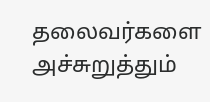தலைவர்களை அச்சுறுத்தும்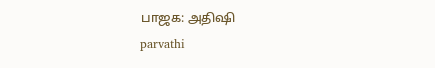பாஜக: அதிஷி
parvathi